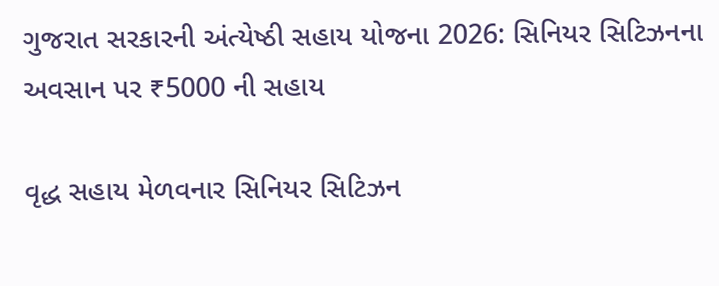ગુજરાત સરકારની અંત્યેષ્ઠી સહાય યોજના 2026: સિનિયર સિટિઝનના અવસાન પર ₹5000 ની સહાય

વૃદ્ધ સહાય મેળવનાર સિનિયર સિટિઝન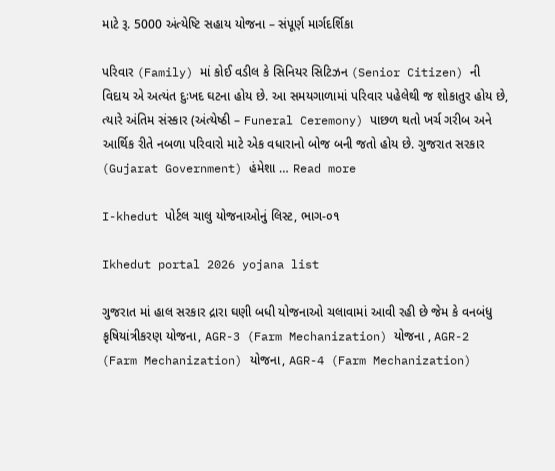માટે રૂ. 5000 અંત્યેષ્ટિ સહાય યોજના – સંપૂર્ણ માર્ગદર્શિકા

પરિવાર (Family) માં કોઈ વડીલ કે સિનિયર સિટિઝન (Senior Citizen) ની વિદાય એ અત્યંત દુઃખદ ઘટના હોય છે. આ સમયગાળામાં પરિવાર પહેલેથી જ શોકાતુર હોય છે, ત્યારે અંતિમ સંસ્કાર (અંત્યેષ્ઠી – Funeral Ceremony) પાછળ થતો ખર્ચ ગરીબ અને આર્થિક રીતે નબળા પરિવારો માટે એક વધારાનો બોજ બની જતો હોય છે. ગુજરાત સરકાર (Gujarat Government) હંમેશા … Read more

I-khedut પોર્ટલ ચાલુ યોજનાઓનું લિસ્ટ, ભાગ-૦૧

Ikhedut portal 2026 yojana list

ગુજરાત માં હાલ સરકાર દ્રારા ઘણી બધી યોજનાઓ ચલાવામાં આવી રહી છે જેમ કે વનબંધુ કૃષિયાંત્રીકરણ યોજના, AGR-3 (Farm Mechanization) યોજના , AGR-2 (Farm Mechanization) યોજના, AGR-4 (Farm Mechanization)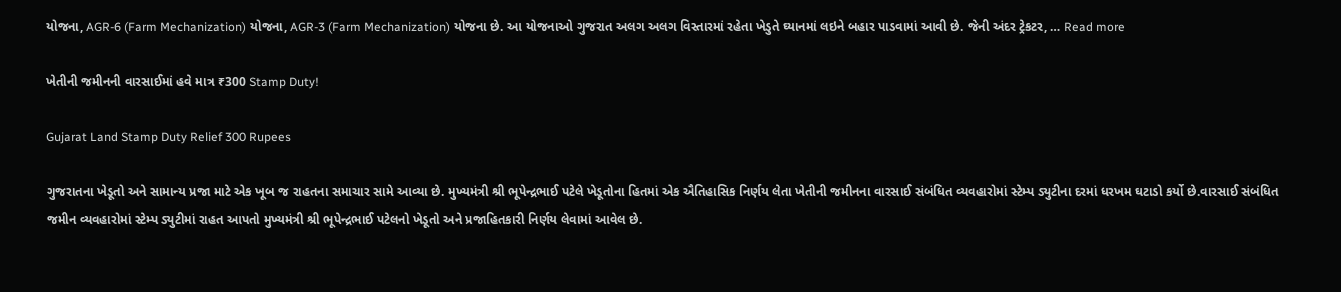યોજના, AGR-6 (Farm Mechanization) યોજના, AGR-3 (Farm Mechanization) યોજના છે. આ યોજનાઓ ગુજરાત અલગ અલગ વિસ્તારમાં રહેતા ખેડુતે ઘ્યાનમાં લઇને બહાર પાડવામાં આવી છે. જેની અંદર ટ્રેકટર, … Read more

ખેતીની જમીનની વારસાઈમાં હવે માત્ર ₹300 Stamp Duty!

Gujarat Land Stamp Duty Relief 300 Rupees

ગુજરાતના ખેડૂતો અને સામાન્ય પ્રજા માટે એક ખૂબ જ રાહતના સમાચાર સામે આવ્યા છે. મુખ્યમંત્રી શ્રી ભૂપેન્દ્રભાઈ પટેલે ખેડૂતોના હિતમાં એક ઐતિહાસિક નિર્ણય લેતા ખેતીની જમીનના વારસાઈ સંબંધિત વ્યવહારોમાં સ્ટેમ્પ ડ્યુટીના દરમાં ધરખમ ઘટાડો કર્યો છે.વારસાઈ સંબંધિત જમીન વ્યવહારોમાં સ્ટેમ્પ ડ્યુટીમાં રાહત આપતો મુખ્યમંત્રી શ્રી ભૂપેન્દ્રભાઈ પટેલનો ખેડૂતો અને પ્રજાહિતકારી નિર્ણય લેવામાં આવેલ છે.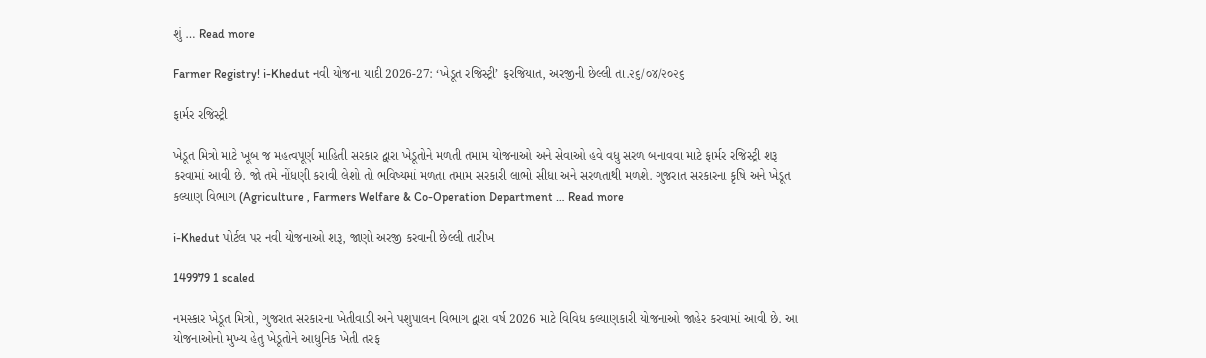શું … Read more

Farmer Registry! i-Khedut નવી યોજના યાદી 2026-27: ‘ખેડૂત રજિસ્ટ્રી’ ફરજિયાત, અરજીની છેલ્લી તા.૨૬/૦૪/૨૦૨૬

ફાર્મર રજિસ્ટ્રી

ખેડૂત મિત્રો માટે ખૂબ જ મહત્વપૂર્ણ માહિતી સરકાર દ્વારા ખેડૂતોને મળતી તમામ યોજનાઓ અને સેવાઓ હવે વધુ સરળ બનાવવા માટે ફાર્મર રજિસ્ટ્રી શરૂ કરવામાં આવી છે. જો તમે નોંધણી કરાવી લેશો તો ભવિષ્યમાં મળતા તમામ સરકારી લાભો સીધા અને સરળતાથી મળશે. ગુજરાત સરકારના કૃષિ અને ખેડૂત કલ્યાણ વિભાગ (Agriculture , Farmers Welfare & Co-Operation Department … Read more

i-Khedut પોર્ટલ પર નવી યોજનાઓ શરૂ, જાણો અરજી કરવાની છેલ્લી તારીખ

149979 1 scaled

નમસ્કાર ખેડૂત મિત્રો, ગુજરાત સરકારના ખેતીવાડી અને પશુપાલન વિભાગ દ્વારા વર્ષ 2026 માટે વિવિધ કલ્યાણકારી યોજનાઓ જાહેર કરવામાં આવી છે. આ યોજનાઓનો મુખ્ય હેતુ ખેડૂતોને આધુનિક ખેતી તરફ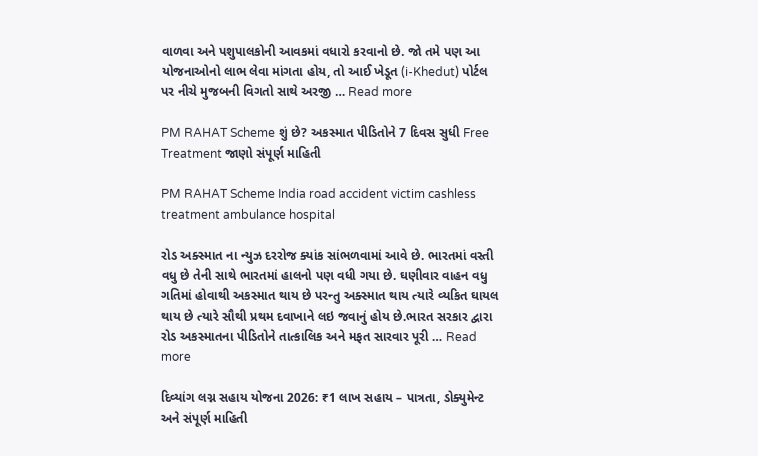વાળવા અને પશુપાલકોની આવકમાં વધારો કરવાનો છે. જો તમે પણ આ યોજનાઓનો લાભ લેવા માંગતા હોય, તો આઈ ખેડૂત (i-Khedut) પોર્ટલ પર નીચે મુજબની વિગતો સાથે અરજી … Read more

PM RAHAT Scheme શું છે? અકસ્માત પીડિતોને 7 દિવસ સુધી Free Treatment જાણો સંપૂર્ણ માહિતી

PM RAHAT Scheme India road accident victim cashless treatment ambulance hospital

રોડ અક્સ્માત ના ન્યુઝ દરરોજ ક્યાંક સાંભળવામાં આવે છે. ભારતમાં વસ્તી વધુ છે તેની સાથે ભારતમાં હાલનો પણ વધી ગયા છે. ઘણીવાર વાહન વધુ ગતિમાં હોવાથી અકસ્માત થાય છે પરન્તુ અક્સ્માત થાય ત્યારે વ્યકિત ઘાયલ થાય છે ત્યારે સૌથી પ્રથમ દવાખાને લઇ જવાનું હોય છે.ભારત સરકાર દ્વારા રોડ અકસ્માતના પીડિતોને તાત્કાલિક અને મફત સારવાર પૂરી … Read more

દિવ્યાંગ લગ્ન સહાય યોજના 2026: ₹1 લાખ સહાય – પાત્રતા, ડોક્યુમેન્ટ અને સંપૂર્ણ માહિતી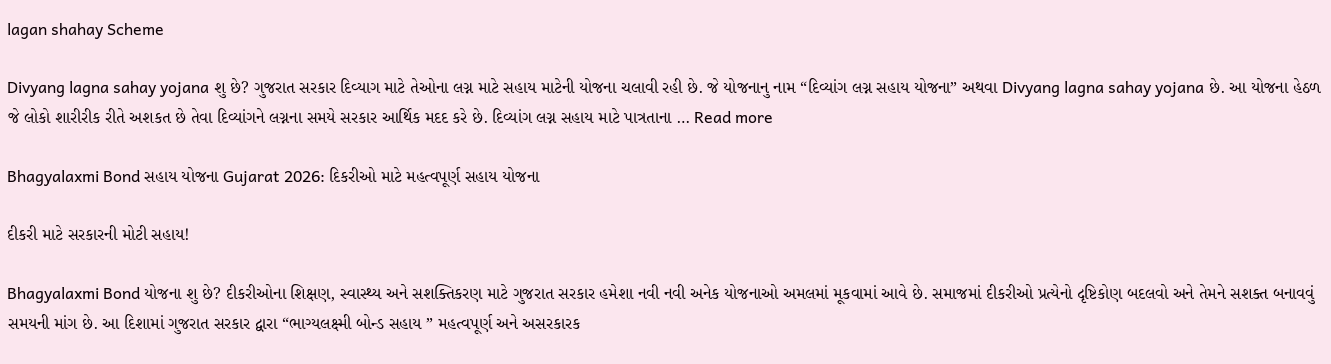lagan shahay Scheme

Divyang lagna sahay yojana શુ છે? ગુજરાત સરકાર દિવ્યાગ માટે તેઓના લગ્ન માટે સહાય માટેની યોજના ચલાવી રહી છે. જે યોજનાનુ નામ “દિવ્યાંગ લગ્ન સહાય યોજના” અથવા Divyang lagna sahay yojana છે. આ યોજના હેઠળ જે લોકો શારીરીક રીતે અશકત છે તેવા દિવ્યાંગને લગ્નના સમયે સરકાર આર્થિક મદદ કરે છે. દિવ્યાંગ લગ્ન સહાય માટે પાત્રતાના … Read more

Bhagyalaxmi Bond સહાય યોજના Gujarat 2026: દિકરીઓ માટે મહત્વપૂર્ણ સહાય યોજના

દીકરી માટે સરકારની મોટી સહાય!

Bhagyalaxmi Bond યોજના શુ છે? દીકરીઓના શિક્ષણ, સ્વાસ્થ્ય અને સશક્તિકરણ માટે ગુજરાત સરકાર હમેશા નવી નવી અનેક યોજનાઓ અમલમાં મૂકવામાં આવે છે. સમાજમાં દીકરીઓ પ્રત્યેનો દૃષ્ટિકોણ બદલવો અને તેમને સશક્ત બનાવવું સમયની માંગ છે. આ દિશામાં ગુજરાત સરકાર દ્વારા “ભાગ્યલક્ષ્મી બોન્ડ સહાય ” મહત્વપૂર્ણ અને અસરકારક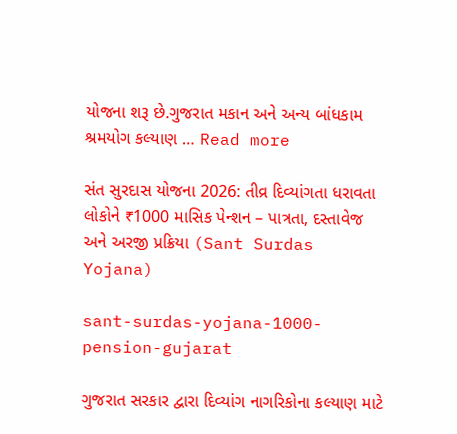યોજના શરૂ છે.ગુજરાત મકાન અને અન્ય બાંધકામ શ્રમયોગ કલ્યાણ … Read more

સંત સુરદાસ યોજના 2026: તીવ્ર દિવ્યાંગતા ધરાવતા લોકોને ₹1000 માસિક પેન્શન – પાત્રતા, દસ્તાવેજ અને અરજી પ્રક્રિયા (Sant Surdas Yojana)

sant-surdas-yojana-1000-pension-gujarat

ગુજરાત સરકાર દ્વારા દિવ્યાંગ નાગરિકોના કલ્યાણ માટે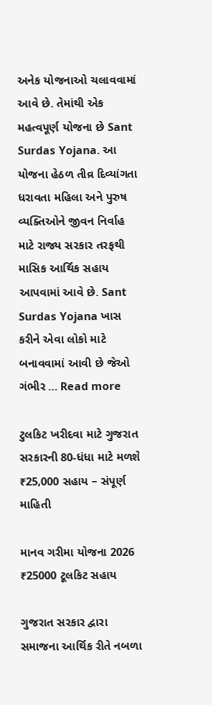અનેક યોજનાઓ ચલાવવામાં આવે છે. તેમાંથી એક મહત્વપૂર્ણ યોજના છે Sant Surdas Yojana. આ યોજના હેઠળ તીવ્ર દિવ્યાંગતા ધરાવતા મહિલા અને પુરુષ વ્યક્તિઓને જીવન નિર્વાહ માટે રાજ્ય સરકાર તરફથી માસિક આર્થિક સહાય આપવામાં આવે છે. Sant Surdas Yojana ખાસ કરીને એવા લોકો માટે બનાવવામાં આવી છે જેઓ ગંભીર … Read more

ટુલકિટ ખરીદવા માટે ગુજરાત સરકારની 80-ધંધા માટે મળશે ₹25,000 સહાય – સંપૂર્ણ માહિતી

માનવ ગરીમા યોજના 2026 ₹25000 ટૂલકિટ સહાય

ગુજરાત સરકાર દ્વારા સમાજના આર્થિક રીતે નબળા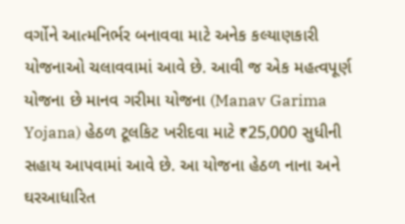વર્ગોને આત્મનિર્ભર બનાવવા માટે અનેક કલ્યાણકારી યોજનાઓ ચલાવવામાં આવે છે. આવી જ એક મહત્વપૂર્ણ યોજના છે માનવ ગરીમા યોજના (Manav Garima Yojana) હેઠળ ટૂલકિટ ખરીદવા માટે ₹25,000 સુધીની સહાય આપવામાં આવે છે. આ યોજના હેઠળ નાના અને ઘરઆધારિત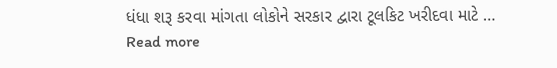ધંધા શરૂ કરવા માંગતા લોકોને સરકાર દ્વારા ટૂલકિટ ખરીદવા માટે … Read more